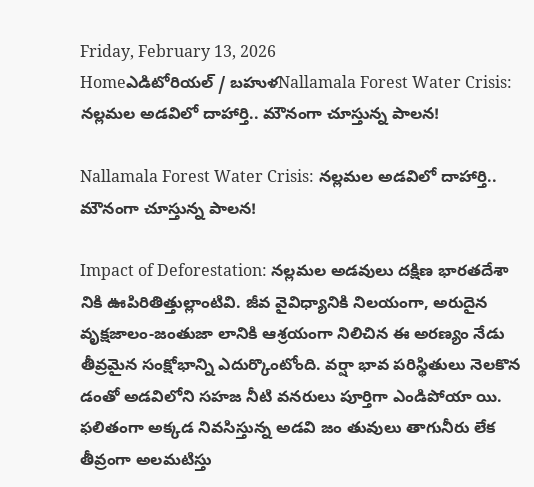Friday, February 13, 2026
Homeఎడిటోరియల్ / బహుళNallamala Forest Water Crisis: నల్లమల అడవిలో దాహార్తి.. మౌనంగా చూస్తున్న పాలన!

Nallamala Forest Water Crisis: నల్లమల అడవిలో దాహార్తి.. మౌనంగా చూస్తున్న పాలన!

Impact of Deforestation: నల్లమల అడవులు దక్షిణ భారతదేశా నికి ఊపిరితిత్తుల్లాంటివి. జీవ వైవిధ్యానికి నిలయంగా, అరుదైన వృక్షజాలం-జంతుజా లానికి ఆశ్రయంగా నిలిచిన ఈ అరణ్యం నేడు తీవ్రమైన సంక్షోభాన్ని ఎదుర్కొంటోంది. వర్షా భావ పరిస్థితులు నెలకొన డంతో అడవిలోని సహజ నీటి వనరులు పూర్తిగా ఎండిపోయా యి. ఫలితంగా అక్కడ నివసిస్తున్న అడవి జం తువులు తాగునీరు లేక తీవ్రంగా అలమటిస్తు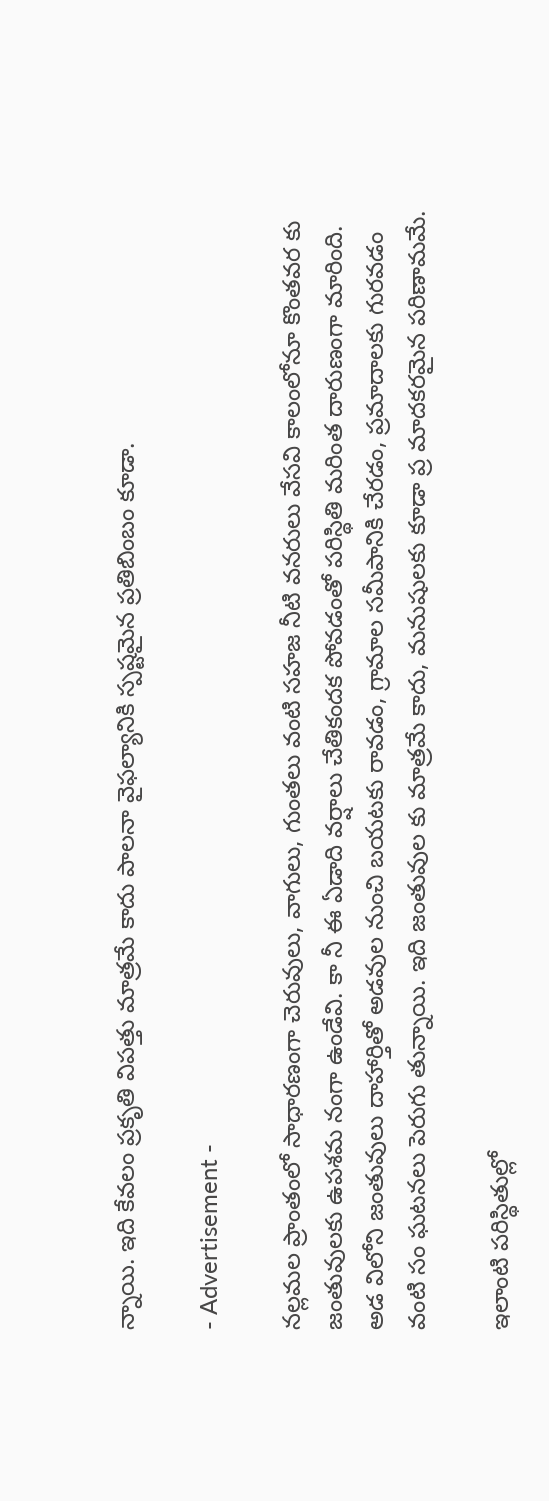న్నాయి. ఇది కేవలం ప్రకృతి విపత్తు మాత్రమే కాదు పాలనా వైఫల్యానికి స్పష్టమైన ప్రతిబింబం కూడా.

- Advertisement -

నల్లమల ప్రాంతంలో సాధారణంగా చెరువులు, వాగులు, గుంతలు వంటి సహజ నీటి వనరులు వేసవి కాలంలోనూ కొంతవర కు జంతువులకు ఉపశమ నంగా ఉండేవి. కా నీ ఈ ఏడాది వర్షాలు చేతికందక పోవడంతో పరిస్థితి మరింత దారుణంగా మారింది. అడ విలోని జంతువులు దాహార్తితో అడవుల నుంచి బయటకు రావడం, గ్రామాల సమీపానికి చేరడం, ప్రమాదాలకు గురవడం వంటి సం ఘటనలు పెరుగు తున్నాయి. ఇది జంతువుల కు మాత్రమే కాదు, మనుషులకు కూడా ప్ర మాదకరమైన పరిణామమే.

ఇలాంటి పరిస్థితుల్లో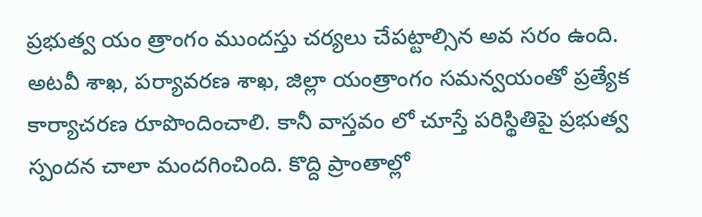ప్రభుత్వ యం త్రాంగం ముందస్తు చర్యలు చేపట్టాల్సిన అవ సరం ఉంది. అటవీ శాఖ, పర్యావరణ శాఖ, జిల్లా యంత్రాంగం సమన్వయంతో ప్రత్యేక కార్యాచరణ రూపొందించాలి. కానీ వాస్తవం లో చూస్తే పరిస్థితిపై ప్రభుత్వ స్పందన చాలా మందగించింది. కొద్ది ప్రాంతాల్లో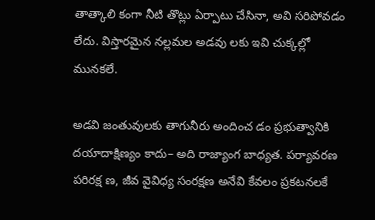తాత్కాలి కంగా నీటి తొట్లు ఏర్పాటు చేసినా, అవి సరిపోవడం లేదు. విస్తారమైన నల్లమల అడవు లకు ఇవి చుక్కల్లో మునకలే.

అడవి జంతువులకు తాగునీరు అందించ డం ప్రభుత్వానికి దయాదాక్షిణ్యం కాదు– అది రాజ్యాంగ బాధ్యత. పర్యావరణ పరిరక్ష ణ, జీవ వైవిధ్య సంరక్షణ అనేవి కేవలం ప్రకటనలకే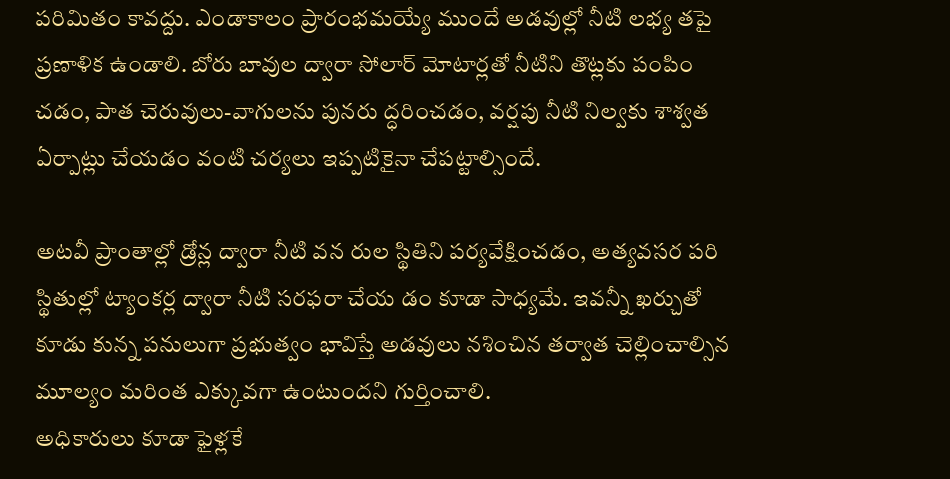పరిమితం కావద్దు. ఎండాకాలం ప్రారంభమయ్యే ముందే అడవుల్లో నీటి లభ్య తపై ప్రణాళిక ఉండాలి. బోరు బావుల ద్వారా సోలార్‌ మోటార్లతో నీటిని తొట్లకు పంపిం చడం, పాత చెరువులు-వాగులను పునరు ద్ధరించడం, వర్షపు నీటి నిల్వకు శాశ్వత ఏర్పాట్లు చేయడం వంటి చర్యలు ఇప్పటికైనా చేపట్టాల్సిందే.

అటవీ ప్రాంతాల్లో డ్రోన్ల ద్వారా నీటి వన రుల స్థితిని పర్యవేక్షించడం, అత్యవసర పరి స్థితుల్లో ట్యాంకర్ల ద్వారా నీటి సరఫరా చేయ డం కూడా సాధ్యమే. ఇవన్నీ ఖర్చుతో కూడు కున్న పనులుగా ప్రభుత్వం భావిస్తే అడవులు నశించిన తర్వాత చెల్లించాల్సిన మూల్యం మరింత ఎక్కువగా ఉంటుందని గుర్తించాలి.
అధికారులు కూడా ఫైళ్లకే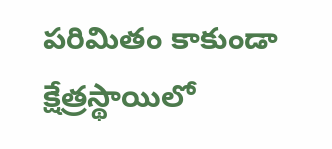పరిమితం కాకుండా క్షేత్రస్థాయిలో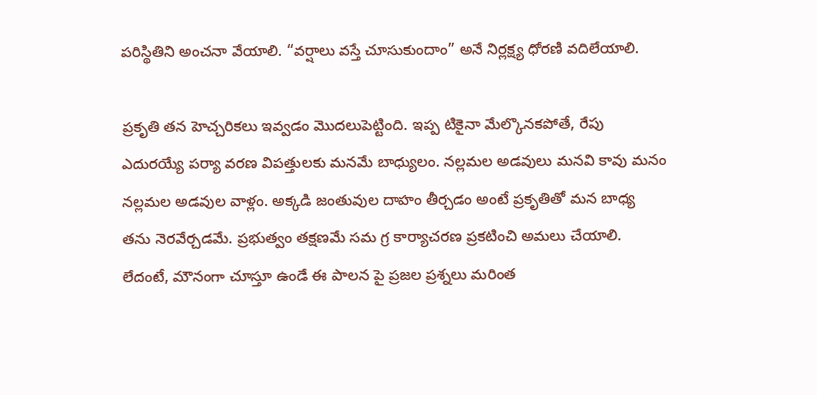పరిస్థితిని అంచనా వేయాలి. “వర్షాలు వస్తే చూసుకుందాం” అనే నిర్లక్ష్య ధోరణి వదిలేయాలి.

ప్రకృతి తన హెచ్చరికలు ఇవ్వడం మొదలుపెట్టింది. ఇప్ప టికైనా మేల్కొనకపోతే, రేపు ఎదురయ్యే పర్యా వరణ విపత్తులకు మనమే బాధ్యులం. నల్లమల అడవులు మనవి కావు మనం నల్లమల అడవుల వాళ్లం. అక్కడి జంతువుల దాహం తీర్చడం అంటే ప్రకృతితో మన బాధ్య తను నెరవేర్చడమే. ప్రభుత్వం తక్షణమే సమ గ్ర కార్యాచరణ ప్రకటించి అమలు చేయాలి. లేదంటే, మౌనంగా చూస్తూ ఉండే ఈ పాలన పై ప్రజల ప్రశ్నలు మరింత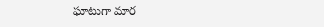ఘాటుగా మార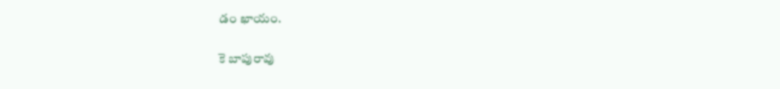డం ఖాయం.

కె బాపురావు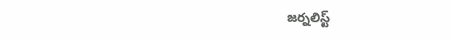జర్నలిస్ట్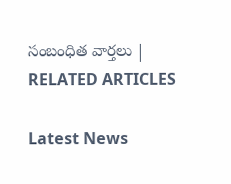సంబంధిత వార్తలు | RELATED ARTICLES

Latest News